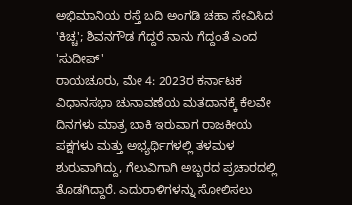ಅಭಿಮಾನಿಯ ರಸ್ತೆ ಬದಿ ಅಂಗಡಿ ಚಹಾ ಸೇವಿಸಿದ 'ಕಿಚ್ಚ'; ಶಿವನಗೌಡ ಗೆದ್ದರೆ ನಾನು ಗೆದ್ದಂತೆ ಎಂದ 'ಸುದೀಪ್'
ರಾಯಚೂರು, ಮೇ 4: 2023ರ ಕರ್ನಾಟಕ ವಿಧಾನಸಭಾ ಚುನಾವಣೆಯ ಮತದಾನಕ್ಕೆ ಕೆಲವೇ ದಿನಗಳು ಮಾತ್ರ ಬಾಕಿ ಇರುವಾಗ ರಾಜಕೀಯ ಪಕ್ಷಗಳು ಮತ್ತು ಅಭ್ಯರ್ಥಿಗಳಲ್ಲಿ ತಳಮಳ ಶುರುವಾಗಿದ್ದು, ಗೆಲುವಿಗಾಗಿ ಅಬ್ಬರದ ಪ್ರಚಾರದಲ್ಲಿ ತೊಡಗಿದ್ದಾರೆ. ಎದುರಾಳಿಗಳನ್ನು ಸೋಲಿಸಲು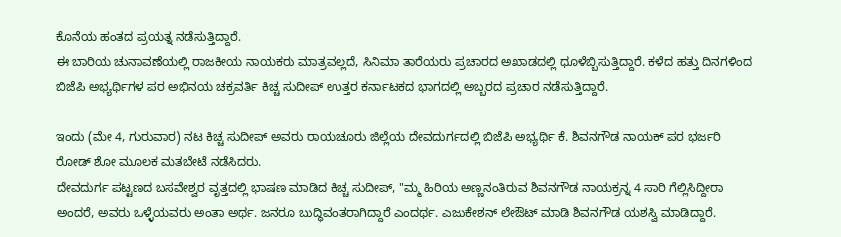ಕೊನೆಯ ಹಂತದ ಪ್ರಯತ್ನ ನಡೆಸುತ್ತಿದ್ದಾರೆ.
ಈ ಬಾರಿಯ ಚುನಾವಣೆಯಲ್ಲಿ ರಾಜಕೀಯ ನಾಯಕರು ಮಾತ್ರವಲ್ಲದೆ, ಸಿನಿಮಾ ತಾರೆಯರು ಪ್ರಚಾರದ ಅಖಾಡದಲ್ಲಿ ಧೂಳೆಬ್ಬಿಸುತ್ತಿದ್ದಾರೆ. ಕಳೆದ ಹತ್ತು ದಿನಗಳಿಂದ ಬಿಜೆಪಿ ಅಭ್ಯರ್ಥಿಗಳ ಪರ ಅಭಿನಯ ಚಕ್ರವರ್ತಿ ಕಿಚ್ಚ ಸುದೀಪ್ ಉತ್ತರ ಕರ್ನಾಟಕದ ಭಾಗದಲ್ಲಿ ಅಬ್ಬರದ ಪ್ರಚಾರ ನಡೆಸುತ್ತಿದ್ದಾರೆ.

ಇಂದು (ಮೇ 4, ಗುರುವಾರ) ನಟ ಕಿಚ್ಚ ಸುದೀಪ್ ಅವರು ರಾಯಚೂರು ಜಿಲ್ಲೆಯ ದೇವದುರ್ಗದಲ್ಲಿ ಬಿಜೆಪಿ ಅಭ್ಯರ್ಥಿ ಕೆ. ಶಿವನಗೌಡ ನಾಯಕ್ ಪರ ಭರ್ಜರಿ ರೋಡ್ ಶೋ ಮೂಲಕ ಮತಬೇಟೆ ನಡೆಸಿದರು.
ದೇವದುರ್ಗ ಪಟ್ಟಣದ ಬಸವೇಶ್ವರ ವೃತ್ತದಲ್ಲಿ ಭಾಷಣ ಮಾಡಿದ ಕಿಚ್ಚ ಸುದೀಪ್, "ಮ್ಮ ಹಿರಿಯ ಅಣ್ಣನಂತಿರುವ ಶಿವನಗೌಡ ನಾಯಕ್ರನ್ನ 4 ಸಾರಿ ಗೆಲ್ಲಿಸಿದ್ದೀರಾ ಅಂದರೆ, ಅವರು ಒಳ್ಳೆಯವರು ಅಂತಾ ಅರ್ಥ. ಜನರೂ ಬುದ್ಧಿವಂತರಾಗಿದ್ದಾರೆ ಎಂದರ್ಥ. ಎಜುಕೇಶನ್ ಲೇಔಟ್ ಮಾಡಿ ಶಿವನಗೌಡ ಯಶಸ್ವಿ ಮಾಡಿದ್ದಾರೆ.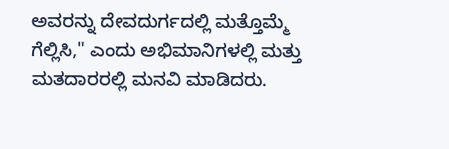ಅವರನ್ನು ದೇವದುರ್ಗದಲ್ಲಿ ಮತ್ತೊಮ್ಮೆ ಗೆಲ್ಲಿಸಿ," ಎಂದು ಅಭಿಮಾನಿಗಳಲ್ಲಿ ಮತ್ತು ಮತದಾರರಲ್ಲಿ ಮನವಿ ಮಾಡಿದರು.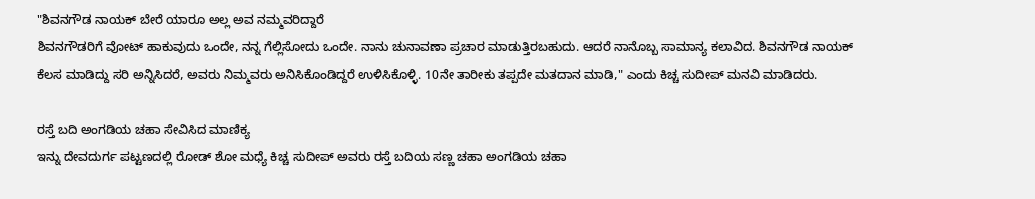"ಶಿವನಗೌಡ ನಾಯಕ್ ಬೇರೆ ಯಾರೂ ಅಲ್ಲ ಅವ ನಮ್ಮವರಿದ್ದಾರೆ
ಶಿವನಗೌಡರಿಗೆ ವೋಟ್ ಹಾಕುವುದು ಒಂದೇ, ನನ್ನ ಗೆಲ್ಲಿಸೋದು ಒಂದೇ. ನಾನು ಚುನಾವಣಾ ಪ್ರಚಾರ ಮಾಡುತ್ತಿರಬಹುದು. ಆದರೆ ನಾನೊಬ್ಬ ಸಾಮಾನ್ಯ ಕಲಾವಿದ. ಶಿವನಗೌಡ ನಾಯಕ್ ಕೆಲಸ ಮಾಡಿದ್ದು ಸರಿ ಅನ್ನಿಸಿದರೆ, ಅವರು ನಿಮ್ಮವರು ಅನಿಸಿಕೊಂಡಿದ್ದರೆ ಉಳಿಸಿಕೊಳ್ಳಿ. 10ನೇ ತಾರೀಕು ತಪ್ಪದೇ ಮತದಾನ ಮಾಡಿ," ಎಂದು ಕಿಚ್ಚ ಸುದೀಪ್ ಮನವಿ ಮಾಡಿದರು.

ರಸ್ತೆ ಬದಿ ಅಂಗಡಿಯ ಚಹಾ ಸೇವಿಸಿದ ಮಾಣಿಕ್ಯ
ಇನ್ನು ದೇವದುರ್ಗ ಪಟ್ಟಣದಲ್ಲಿ ರೋಡ್ ಶೋ ಮಧ್ಯೆ ಕಿಚ್ಚ ಸುದೀಪ್ ಅವರು ರಸ್ತೆ ಬದಿಯ ಸಣ್ಣ ಚಹಾ ಅಂಗಡಿಯ ಚಹಾ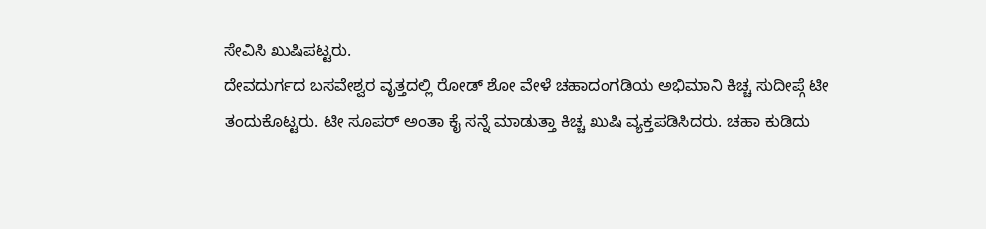ಸೇವಿಸಿ ಖುಷಿಪಟ್ಟರು.
ದೇವದುರ್ಗದ ಬಸವೇಶ್ವರ ವೃತ್ತದಲ್ಲಿ ರೋಡ್ ಶೋ ವೇಳೆ ಚಹಾದಂಗಡಿಯ ಅಭಿಮಾನಿ ಕಿಚ್ಚ ಸುದೀಪ್ಗೆ ಟೀ ತಂದುಕೊಟ್ಟರು. ಟೀ ಸೂಪರ್ ಅಂತಾ ಕೈ ಸನ್ನೆ ಮಾಡುತ್ತಾ ಕಿಚ್ಚ ಖುಷಿ ವ್ಯಕ್ತಪಡಿಸಿದರು. ಚಹಾ ಕುಡಿದು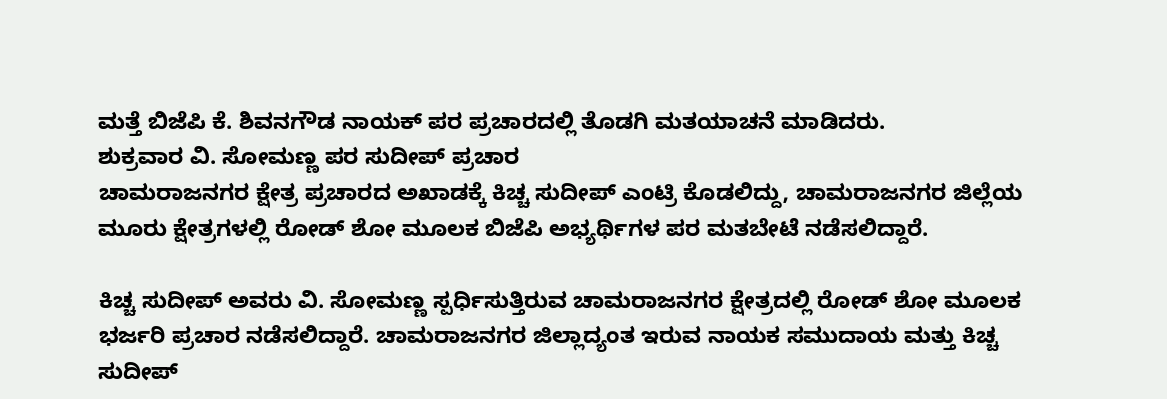ಮತ್ತೆ ಬಿಜೆಪಿ ಕೆ. ಶಿವನಗೌಡ ನಾಯಕ್ ಪರ ಪ್ರಚಾರದಲ್ಲಿ ತೊಡಗಿ ಮತಯಾಚನೆ ಮಾಡಿದರು.
ಶುಕ್ರವಾರ ವಿ. ಸೋಮಣ್ಣ ಪರ ಸುದೀಪ್ ಪ್ರಚಾರ
ಚಾಮರಾಜನಗರ ಕ್ಷೇತ್ರ ಪ್ರಚಾರದ ಅಖಾಡಕ್ಕೆ ಕಿಚ್ಚ ಸುದೀಪ್ ಎಂಟ್ರಿ ಕೊಡಲಿದ್ದು, ಚಾಮರಾಜನಗರ ಜಿಲ್ಲೆಯ ಮೂರು ಕ್ಷೇತ್ರಗಳಲ್ಲಿ ರೋಡ್ ಶೋ ಮೂಲಕ ಬಿಜೆಪಿ ಅಭ್ಯರ್ಥಿಗಳ ಪರ ಮತಬೇಟೆ ನಡೆಸಲಿದ್ದಾರೆ.

ಕಿಚ್ಚ ಸುದೀಪ್ ಅವರು ವಿ. ಸೋಮಣ್ಣ ಸ್ಪರ್ಧಿಸುತ್ತಿರುವ ಚಾಮರಾಜನಗರ ಕ್ಷೇತ್ರದಲ್ಲಿ ರೋಡ್ ಶೋ ಮೂಲಕ ಭರ್ಜರಿ ಪ್ರಚಾರ ನಡೆಸಲಿದ್ದಾರೆ. ಚಾಮರಾಜನಗರ ಜಿಲ್ಲಾದ್ಯಂತ ಇರುವ ನಾಯಕ ಸಮುದಾಯ ಮತ್ತು ಕಿಚ್ಚ ಸುದೀಪ್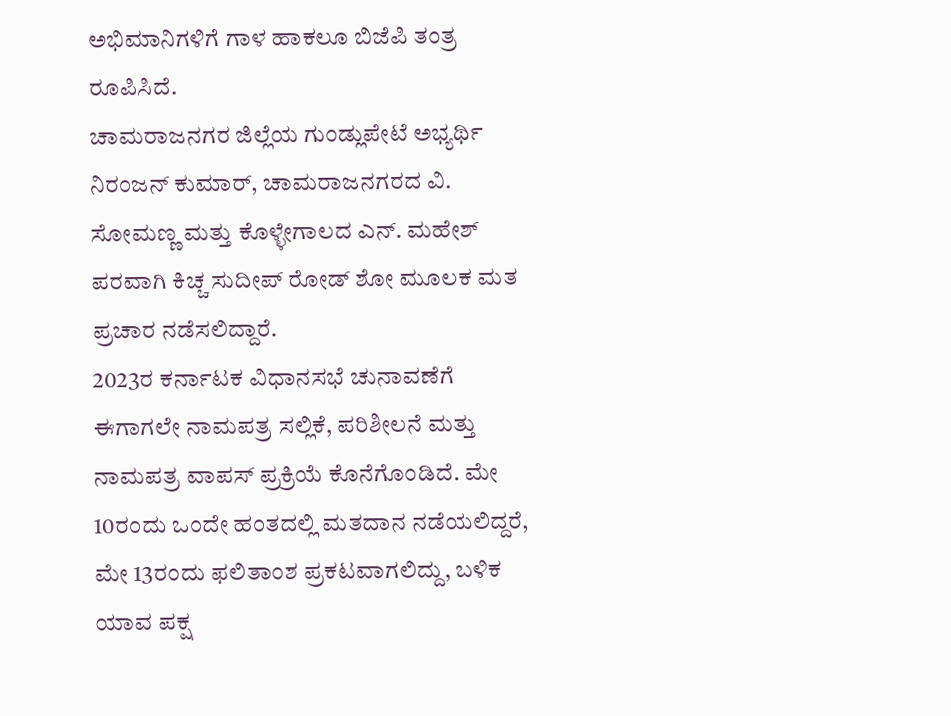ಅಭಿಮಾನಿಗಳಿಗೆ ಗಾಳ ಹಾಕಲೂ ಬಿಜೆಪಿ ತಂತ್ರ ರೂಪಿಸಿದೆ.
ಚಾಮರಾಜನಗರ ಜಿಲ್ಲೆಯ ಗುಂಡ್ಲುಪೇಟೆ ಅಭ್ಯರ್ಥಿ ನಿರಂಜನ್ ಕುಮಾರ್, ಚಾಮರಾಜನಗರದ ವಿ. ಸೋಮಣ್ಣ ಮತ್ತು ಕೊಳ್ಳೇಗಾಲದ ಎನ್. ಮಹೇಶ್ ಪರವಾಗಿ ಕಿಚ್ಚ ಸುದೀಪ್ ರೋಡ್ ಶೋ ಮೂಲಕ ಮತ ಪ್ರಚಾರ ನಡೆಸಲಿದ್ದಾರೆ.
2023ರ ಕರ್ನಾಟಕ ವಿಧಾನಸಭೆ ಚುನಾವಣೆಗೆ ಈಗಾಗಲೇ ನಾಮಪತ್ರ ಸಲ್ಲಿಕೆ, ಪರಿಶೀಲನೆ ಮತ್ತು ನಾಮಪತ್ರ ವಾಪಸ್ ಪ್ರಕ್ರಿಯೆ ಕೊನೆಗೊಂಡಿದೆ. ಮೇ 10ರಂದು ಒಂದೇ ಹಂತದಲ್ಲಿ ಮತದಾನ ನಡೆಯಲಿದ್ದರೆ, ಮೇ 13ರಂದು ಫಲಿತಾಂಶ ಪ್ರಕಟವಾಗಲಿದ್ದು, ಬಳಿಕ ಯಾವ ಪಕ್ಷ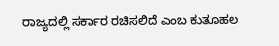ರಾಜ್ಯದಲ್ಲಿ ಸರ್ಕಾರ ರಚಿಸಲಿದೆ ಎಂಬ ಕುತೂಹಲ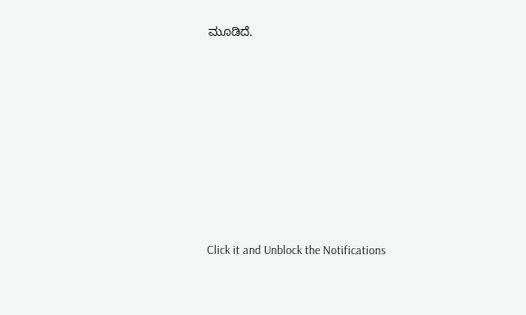ಮೂಡಿದೆ.












Click it and Unblock the Notifications